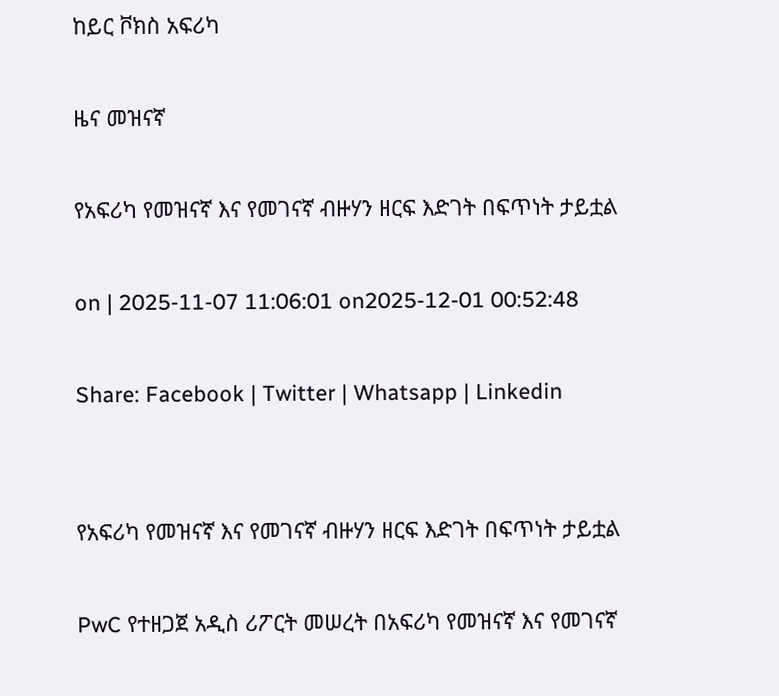ከይር ቮክስ አፍሪካ

ዜና መዝናኛ

የአፍሪካ የመዝናኛ እና የመገናኛ ብዙሃን ዘርፍ እድገት በፍጥነት ታይቷል

on | 2025-11-07 11:06:01 on2025-12-01 00:52:48

Share: Facebook | Twitter | Whatsapp | Linkedin


የአፍሪካ የመዝናኛ እና የመገናኛ ብዙሃን ዘርፍ እድገት በፍጥነት ታይቷል

PwC የተዘጋጀ አዲስ ሪፖርት መሠረት በአፍሪካ የመዝናኛ እና የመገናኛ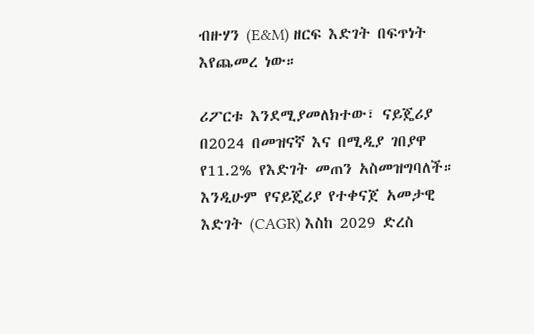ብዙሃን (E&M) ዘርፍ እድገት በፍጥነት እየጨመረ ነው።

ሪፖርቱ እንደሚያመለክተው፣ ናይጄሪያ በ2024 በመዝናኛ እና በሚዲያ ገበያዋ የ11.2% የእድገት መጠን አስመዝግባለች። እንዲሁም የናይጄሪያ የተቀናጀ አመታዊ እድገት (CAGR) እስከ 2029 ድረስ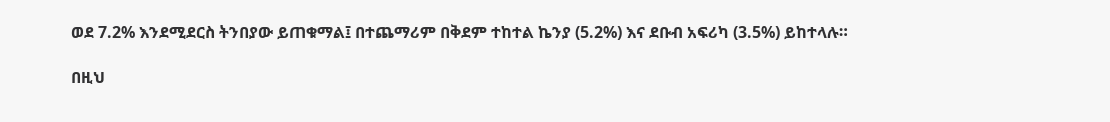ወደ 7.2% እንደሚደርስ ትንበያው ይጠቁማል፤ በተጨማሪም በቅደም ተከተል ኬንያ (5.2%) እና ደቡብ አፍሪካ (3.5%) ይከተላሉ።

በዚህ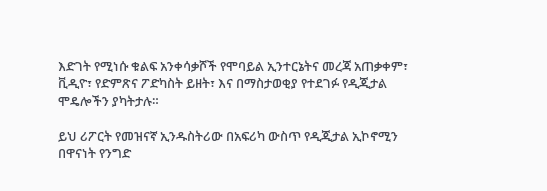እድገት የሚነሱ ቁልፍ አንቀሳቃሾች የሞባይል ኢንተርኔትና መረጃ አጠቃቀም፣ ቪዲዮ፣ የድምጽና ፖድካስት ይዘት፣ እና በማስታወቂያ የተደገፉ የዲጂታል ሞዴሎችን ያካትታሉ።

ይህ ሪፖርት የመዝናኛ ኢንዱስትሪው በአፍሪካ ውስጥ የዲጂታል ኢኮኖሚን በዋናነት የንግድ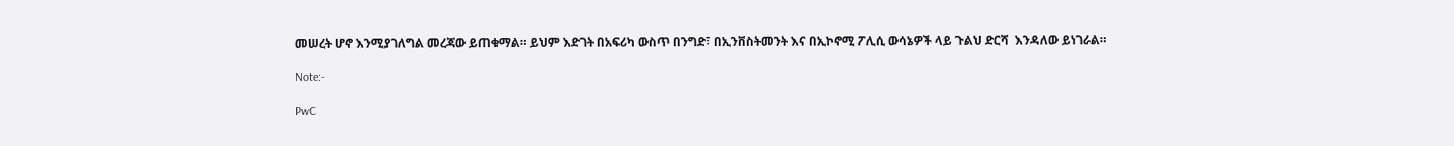መሠረት ሆኖ እንሚያገለግል መረጃው ይጠቁማል። ይህም እድገት በአፍሪካ ውስጥ በንግድ፣ በኢንቨስትመንት እና በኢኮኖሚ ፖሊሲ ውሳኔዎች ላይ ጉልህ ድርሻ  እንዳለው ይነገራል።

Note:-

PwC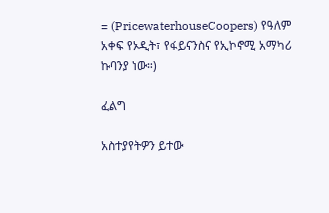= (PricewaterhouseCoopers) የዓለም አቀፍ የኦዲት፣ የፋይናንስና የኢኮኖሚ አማካሪ ኩባንያ ነው።)

ፈልግ

አስተያየትዎን ይተው